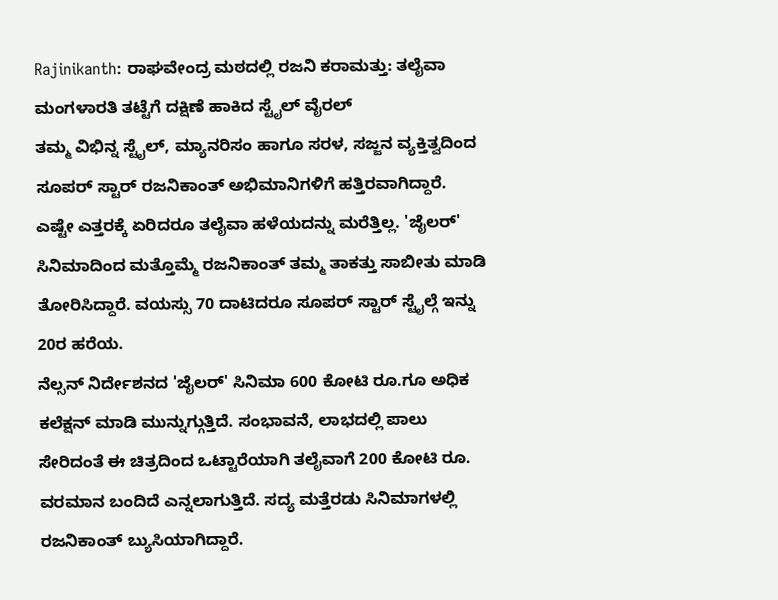Rajinikanth: ರಾಘವೇಂದ್ರ ಮಠದಲ್ಲಿ ರಜನಿ ಕರಾಮತ್ತು: ತಲೈವಾ ಮಂಗಳಾರತಿ ತಟ್ಟೆಗೆ ದಕ್ಷಿಣೆ ಹಾಕಿದ ಸ್ಟೈಲ್ ವೈರಲ್
ತಮ್ಮ ವಿಭಿನ್ನ ಸ್ಟೈಲ್, ಮ್ಯಾನರಿಸಂ ಹಾಗೂ ಸರಳ, ಸಜ್ಜನ ವ್ಯಕ್ತಿತ್ವದಿಂದ ಸೂಪರ್ ಸ್ಟಾರ್ ರಜನಿಕಾಂತ್ ಅಭಿಮಾನಿಗಳಿಗೆ ಹತ್ತಿರವಾಗಿದ್ದಾರೆ. ಎಷ್ಟೇ ಎತ್ತರಕ್ಕೆ ಏರಿದರೂ ತಲೈವಾ ಹಳೆಯದನ್ನು ಮರೆತ್ತಿಲ್ಲ. 'ಜೈಲರ್' ಸಿನಿಮಾದಿಂದ ಮತ್ತೊಮ್ಮೆ ರಜನಿಕಾಂತ್ ತಮ್ಮ ತಾಕತ್ತು ಸಾಬೀತು ಮಾಡಿ ತೋರಿಸಿದ್ದಾರೆ. ವಯಸ್ಸು 70 ದಾಟಿದರೂ ಸೂಪರ್ ಸ್ಟಾರ್ ಸ್ಟೈಲ್ಗೆ ಇನ್ನು 20ರ ಹರೆಯ.
ನೆಲ್ಸನ್ ನಿರ್ದೇಶನದ 'ಜೈಲರ್' ಸಿನಿಮಾ 600 ಕೋಟಿ ರೂ.ಗೂ ಅಧಿಕ ಕಲೆಕ್ಷನ್ ಮಾಡಿ ಮುನ್ನುಗ್ಗುತ್ತಿದೆ. ಸಂಭಾವನೆ, ಲಾಭದಲ್ಲಿ ಪಾಲು ಸೇರಿದಂತೆ ಈ ಚಿತ್ರದಿಂದ ಒಟ್ಟಾರೆಯಾಗಿ ತಲೈವಾಗೆ 200 ಕೋಟಿ ರೂ. ವರಮಾನ ಬಂದಿದೆ ಎನ್ನಲಾಗುತ್ತಿದೆ. ಸದ್ಯ ಮತ್ತೆರಡು ಸಿನಿಮಾಗಳಲ್ಲಿ ರಜನಿಕಾಂತ್ ಬ್ಯುಸಿಯಾಗಿದ್ದಾರೆ.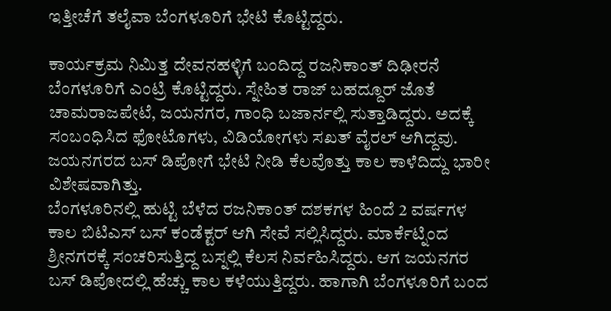ಇತ್ತೀಚೆಗೆ ತಲೈವಾ ಬೆಂಗಳೂರಿಗೆ ಭೇಟಿ ಕೊಟ್ಟಿದ್ದರು.

ಕಾರ್ಯಕ್ರಮ ನಿಮಿತ್ತ ದೇವನಹಳ್ಳಿಗೆ ಬಂದಿದ್ದ ರಜನಿಕಾಂತ್ ದಿಢೀರನೆ ಬೆಂಗಳೂರಿಗೆ ಎಂಟ್ರಿ ಕೊಟ್ಟಿದ್ದರು. ಸ್ನೇಹಿತ ರಾಜ್ ಬಹದ್ದೂರ್ ಜೊತೆ ಚಾಮರಾಜಪೇಟೆ, ಜಯನಗರ, ಗಾಂಧಿ ಬಜಾರ್ನಲ್ಲಿ ಸುತ್ತಾಡಿದ್ದರು. ಅದಕ್ಕೆ ಸಂಬಂಧಿಸಿದ ಫೋಟೊಗಳು, ವಿಡಿಯೋಗಳು ಸಖತ್ ವೈರಲ್ ಆಗಿದ್ದವು. ಜಯನಗರದ ಬಸ್ ಡಿಪೋಗೆ ಭೇಟಿ ನೀಡಿ ಕೆಲವೊತ್ತು ಕಾಲ ಕಾಳೆದಿದ್ದು ಭಾರೀ ವಿಶೇಷವಾಗಿತ್ತು.
ಬೆಂಗಳೂರಿನಲ್ಲಿ ಹುಟ್ಟಿ ಬೆಳೆದ ರಜನಿಕಾಂತ್ ದಶಕಗಳ ಹಿಂದೆ 2 ವರ್ಷಗಳ ಕಾಲ ಬಿಟಿಎಸ್ ಬಸ್ ಕಂಡೆಕ್ಟರ್ ಆಗಿ ಸೇವೆ ಸಲ್ಲಿಸಿದ್ದರು. ಮಾರ್ಕೆಟ್ನಿಂದ ಶ್ರೀನಗರಕ್ಕೆ ಸಂಚರಿಸುತ್ತಿದ್ದ ಬಸ್ನಲ್ಲಿ ಕೆಲಸ ನಿರ್ವಹಿಸಿದ್ದರು. ಆಗ ಜಯನಗರ ಬಸ್ ಡಿಪೋದಲ್ಲಿ ಹೆಚ್ಚು ಕಾಲ ಕಳೆಯುತ್ತಿದ್ದರು. ಹಾಗಾಗಿ ಬೆಂಗಳೂರಿಗೆ ಬಂದ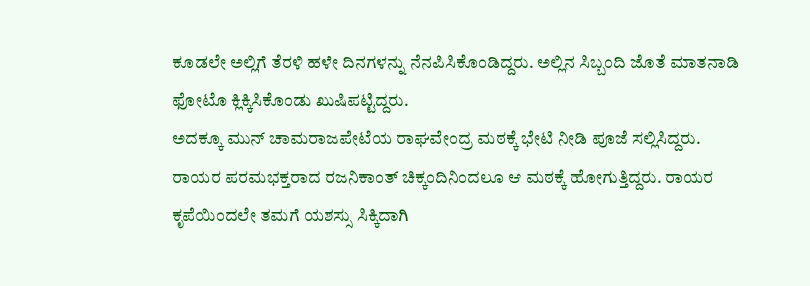ಕೂಡಲೇ ಅಲ್ಲಿಗೆ ತೆರಳಿ ಹಳೇ ದಿನಗಳನ್ನು ನೆನಪಿಸಿಕೊಂಡಿದ್ದರು. ಅಲ್ಲಿನ ಸಿಬ್ಬಂದಿ ಜೊತೆ ಮಾತನಾಡಿ ಫೋಟೊ ಕ್ಲಿಕ್ಕಿಸಿಕೊಂಡು ಖುಷಿಪಟ್ಟಿದ್ದರು.
ಅದಕ್ಕೂ ಮುನ್ ಚಾಮರಾಜಪೇಟೆಯ ರಾಘವೇಂದ್ರ ಮಠಕ್ಕೆ ಭೇಟಿ ನೀಡಿ ಪೂಜೆ ಸಲ್ಲಿಸಿದ್ದರು. ರಾಯರ ಪರಮಭಕ್ತರಾದ ರಜನಿಕಾಂತ್ ಚಿಕ್ಕಂದಿನಿಂದಲೂ ಆ ಮಠಕ್ಕೆ ಹೋಗುತ್ತಿದ್ದರು. ರಾಯರ ಕೃಪೆಯಿಂದಲೇ ತಮಗೆ ಯಶಸ್ಸು ಸಿಕ್ಕಿದಾಗಿ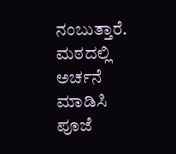ನಂಬುತ್ತಾರೆ. ಮಠದಲ್ಲಿ ಅರ್ಚನೆ ಮಾಡಿಸಿ ಪೂಜೆ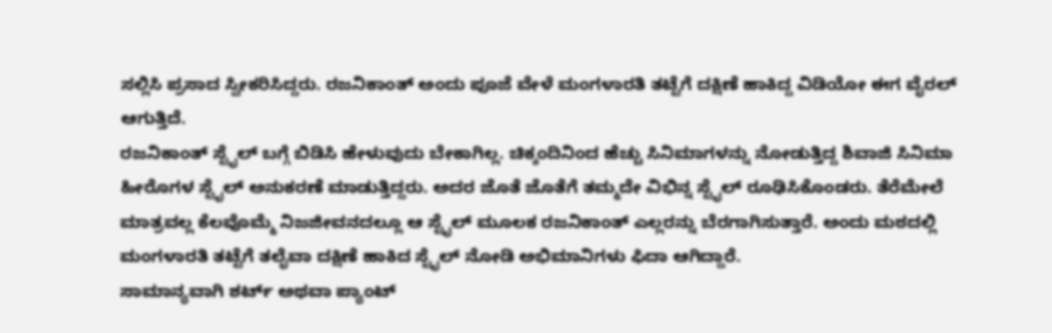ಸಲ್ಲಿಸಿ ಪ್ರಸಾದ ಸ್ವೀಕರಿಸಿದ್ದರು. ರಜನಿಕಾಂತ್ ಅಂದು ಪೂಜೆ ವೇಳೆ ಮಂಗಳಾರತಿ ತಟ್ಟೆಗೆ ದಕ್ಷಿಣೆ ಹಾಕಿದ್ದ ವಿಡಿಯೋ ಈಗ ವೈರಲ್ ಆಗುತ್ತಿದೆ.
ರಜನಿಕಾಂತ್ ಸ್ಟೈಲ್ ಬಗ್ಗೆ ಬಿಡಿಸಿ ಹೇಳುವುದು ಬೇಕಾಗಿಲ್ಲ. ಚಿಕ್ಕಂದಿನಿಂದ ಹೆಚ್ಚು ಸಿನಿಮಾಗಳನ್ನು ನೋಡುತ್ತಿದ್ದ ಶಿವಾಜಿ ಸಿನಿಮಾ ಹೀರೊಗಳ ಸ್ಟೈಲ್ ಅನುಕರಣೆ ಮಾಡುತ್ತಿದ್ದರು. ಅದರ ಜೊತೆ ಜೊತೆಗೆ ತಮ್ಮದೇ ವಿಭಿನ್ನ ಸ್ಟೈಲ್ ರೂಢಿಸಿಕೊಂಡರು. ತೆರೆಮೇಲೆ ಮಾತ್ರವಲ್ಲ ಕೆಲವೊಮ್ಮೆ ನಿಜಜೀವನದಲ್ಲೂ ಆ ಸ್ಟೈಲ್ ಮೂಲಕ ರಜನಿಕಾಂತ್ ಎಲ್ಲರನ್ನು ಬೆರಗಾಗಿಸುತ್ತಾರೆ. ಅಂದು ಮಠದಲ್ಲಿ ಮಂಗಳಾರತಿ ತಟ್ಟೆಗೆ ತಲೈವಾ ದಕ್ಷಿಣೆ ಹಾಕಿದ ಸ್ಟೈಲ್ ನೋಡಿ ಅಭಿಮಾನಿಗಳು ಫಿದಾ ಆಗಿದ್ದಾರೆ.
ಸಾಮಾನ್ಯವಾಗಿ ಶರ್ಟ್ ಅಥವಾ ಪ್ಯಾಂಟ್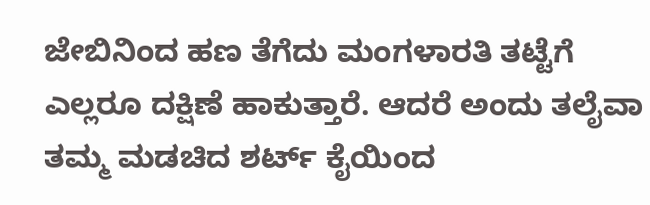ಜೇಬಿನಿಂದ ಹಣ ತೆಗೆದು ಮಂಗಳಾರತಿ ತಟ್ಟೆಗೆ ಎಲ್ಲರೂ ದಕ್ಷಿಣೆ ಹಾಕುತ್ತಾರೆ. ಆದರೆ ಅಂದು ತಲೈವಾ ತಮ್ಮ ಮಡಚಿದ ಶರ್ಟ್ ಕೈಯಿಂದ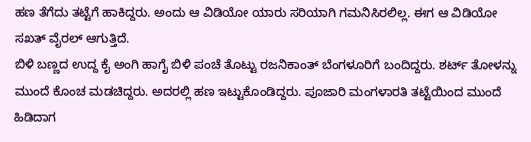ಹಣ ತೆಗೆದು ತಟ್ಟೆಗೆ ಹಾಕಿದ್ದರು. ಅಂದು ಆ ವಿಡಿಯೋ ಯಾರು ಸರಿಯಾಗಿ ಗಮನಿಸಿರಲಿಲ್ಲ. ಈಗ ಆ ವಿಡಿಯೋ ಸಖತ್ ವೈರಲ್ ಆಗುತ್ತಿದೆ.
ಬಿಳಿ ಬಣ್ಣದ ಉದ್ದ ಕೈ ಅಂಗಿ ಹಾಗೈ ಬಿಳಿ ಪಂಚೆ ತೊಟ್ಟು ರಜನಿಕಾಂತ್ ಬೆಂಗಳೂರಿಗೆ ಬಂದಿದ್ದರು. ಶರ್ಟ್ ತೋಳನ್ನು ಮುಂದೆ ಕೊಂಚ ಮಡಚಿದ್ದರು. ಅದರಲ್ಲಿ ಹಣ ಇಟ್ಟುಕೊಂಡಿದ್ದರು. ಪೂಜಾರಿ ಮಂಗಳಾರತಿ ತಟ್ಟೆಯಿಂದ ಮುಂದೆ ಹಿಡಿದಾಗ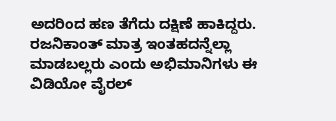ಅದರಿಂದ ಹಣ ತೆಗೆದು ದಕ್ಷಿಣೆ ಹಾಕಿದ್ದರು. ರಜನಿಕಾಂತ್ ಮಾತ್ರ ಇಂತಹದನ್ನೆಲ್ಲಾ ಮಾಡಬಲ್ಲರು ಎಂದು ಅಭಿಮಾನಿಗಳು ಈ ವಿಡಿಯೋ ವೈರಲ್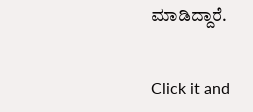ಮಾಡಿದ್ದಾರೆ.


Click it and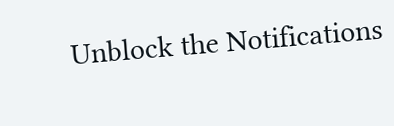Unblock the Notifications